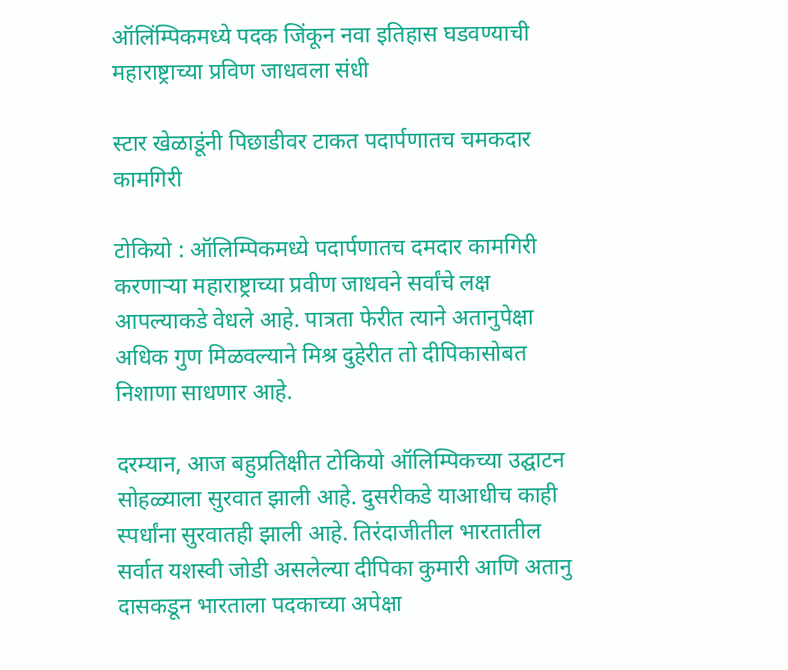ऑलिंम्पिकमध्ये पदक जिंकून नवा इतिहास घडवण्याची महाराष्ट्राच्या प्रविण जाधवला संधी

स्टार खेळाडूंनी पिछाडीवर टाकत पदार्पणातच चमकदार कामगिरी

टोकियो : ऑलिम्पिकमध्ये पदार्पणातच दमदार कामगिरी करणाऱ्या महाराष्ट्राच्या प्रवीण जाधवने सर्वांचे लक्ष आपल्याकडे वेधले आहे. पात्रता फेरीत त्याने अतानुपेक्षा अधिक गुण मिळवल्याने मिश्र दुहेरीत तो दीपिकासोबत निशाणा साधणार आहे.

दरम्यान, आज बहुप्रतिक्षीत टोकियो ऑलिम्पिकच्या उद्घाटन सोहळ्याला सुरवात झाली आहे. दुसरीकडे याआधीच काही स्पर्धांना सुरवातही झाली आहे. तिरंदाजीतील भारतातील सर्वात यशस्वी जोडी असलेल्या दीपिका कुमारी आणि अतानु दासकडून भारताला पदकाच्या अपेक्षा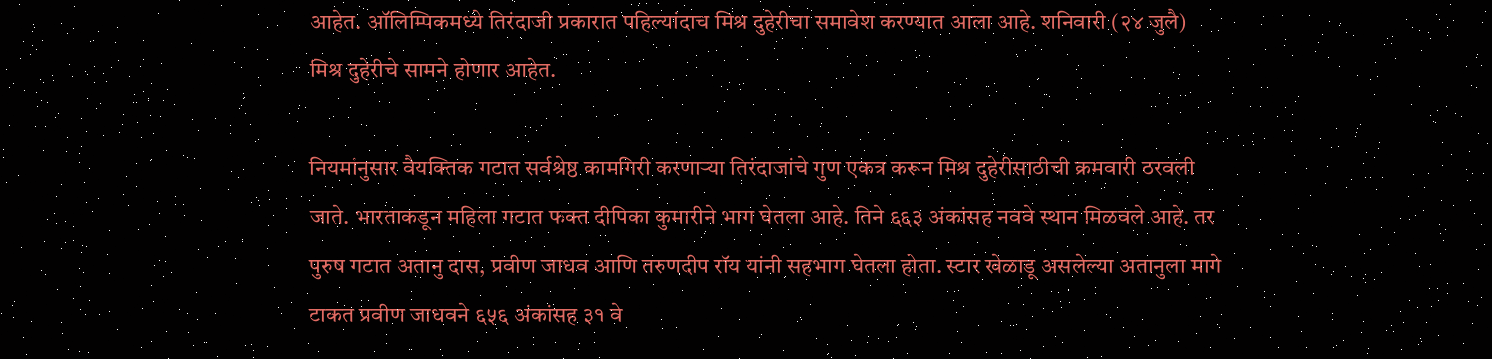आहेत. ऑलिम्पिकमध्ये तिरंदाजी प्रकारात पहिल्यांदाच मिश्र दुहेरीचा समावेश करण्यात आला आहे. शनिवारी (२४ जुलै) मिश्र दुहेरीचे सामने होणार आहेत.

नियमांनुसार वैयक्तिक गटात सर्वश्रेष्ठ कामगिरी करणाऱ्या तिरंदाजांचे गुण एकत्र करून मिश्र दुहेरीसाठीची क्रमवारी ठरवली जाते. भारताकडून महिला गटात फक्त दीपिका कुमारीने भाग घेतला आहे. तिने ६६३ अंकांसह नववे स्थान मिळवले आहे. तर पुरुष गटात अतानु दास, प्रवीण जाधव आणि तरुणदीप रॉय यांनी सहभाग घेतला होता. स्टार खेळाडू असलेल्या अतानुला मागे टाकत प्रवीण जाधवने ६५६ अंकांसह ३१ वे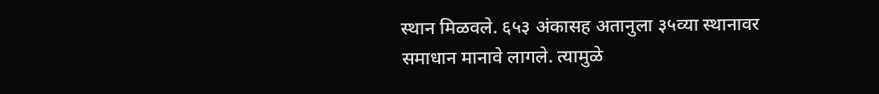स्थान मिळवले. ६५३ अंकासह अतानुला ३५व्या स्थानावर समाधान मानावे लागले. त्यामुळे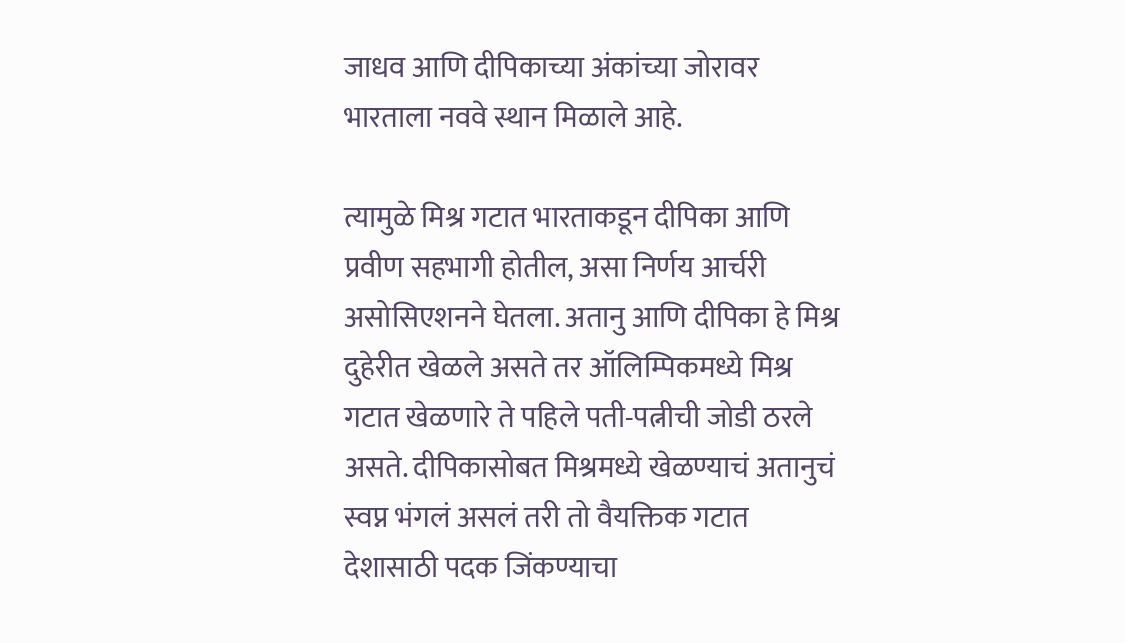जाधव आणि दीपिकाच्या अंकांच्या जोरावर भारताला नववे स्थान मिळाले आहे.

त्यामुळे मिश्र गटात भारताकडून दीपिका आणि प्रवीण सहभागी होतील, असा निर्णय आर्चरी असोसिएशनने घेतला. अतानु आणि दीपिका हे मिश्र दुहेरीत खेळले असते तर ऑलिम्पिकमध्ये मिश्र गटात खेळणारे ते पहिले पती-पत्नीची जोडी ठरले असते. दीपिकासोबत मिश्रमध्ये खेळण्याचं अतानुचं स्वप्न भंगलं असलं तरी तो वैयक्तिक गटात देशासाठी पदक जिंकण्याचा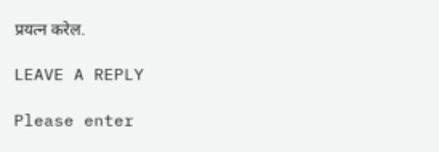प्रयत्न करेल.

LEAVE A REPLY

Please enter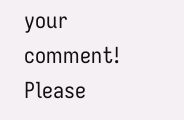your comment!
Please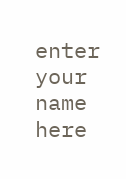enter your name here